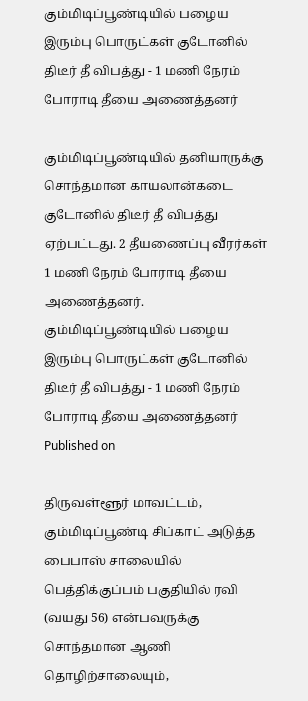கும்மிடிப்பூண்டியில் பழைய இரும்பு பொருட்கள் குடோனில் திடீர் தீ விபத்து - 1 மணி நேரம் போராடி தீயை அணைத்தனர்

கும்மிடிப்பூண்டியில் தனியாருக்கு சொந்தமான காயலான்கடை குடோனில் திடீர் தீ விபத்து ஏற்பட்டது. 2 தீயணைப்பு வீரர்கள் 1 மணி நேரம் போராடி தீயை அணைத்தனர்.
கும்மிடிப்பூண்டியில் பழைய இரும்பு பொருட்கள் குடோனில் திடீர் தீ விபத்து - 1 மணி நேரம் போராடி தீயை அணைத்தனர்
Published on

திருவள்ளூர் மாவட்டம், கும்மிடிப்பூண்டி சிப்காட் அடுத்த பைபாஸ் சாலையில் பெத்திக்குப்பம் பகுதியில் ரவி (வயது 56) என்பவருக்கு சொந்தமான ஆணி தொழிற்சாலையும்,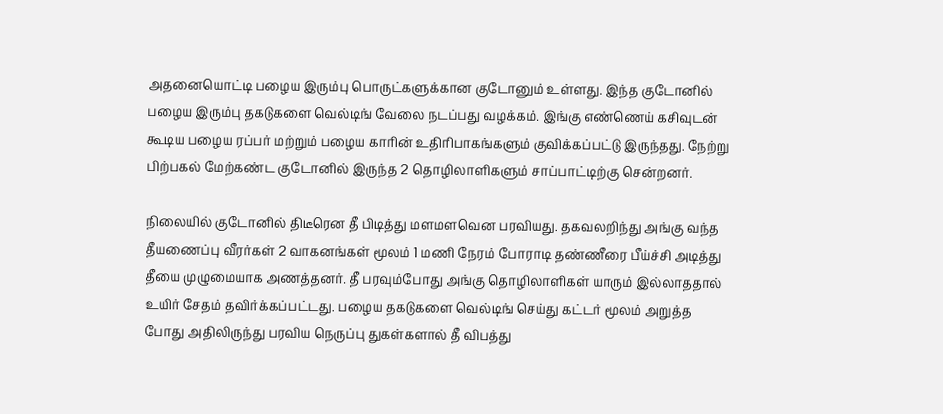அதனையொட்டி பழைய இரும்பு பொருட்களுக்கான குடோனும் உள்ளது. இந்த குடோனில் பழைய இரும்பு தகடுகளை வெல்டிங் வேலை நடப்பது வழக்கம். இங்கு எண்ணெய் கசிவுடன் கூடிய பழைய ரப்பர் மற்றும் பழைய காரின் உதிரிபாகங்களும் குவிக்கப்பட்டு இருந்தது. நேற்று பிற்பகல் மேற்கண்ட குடோனில் இருந்த 2 தொழிலாளிகளும் சாப்பாட்டிற்கு சென்றனர்.

நிலையில் குடோனில் திடீரென தீ பிடித்து மளமளவென பரவியது. தகவலறிந்து அங்கு வந்த தீயணைப்பு வீரர்கள் 2 வாகனங்கள் மூலம் 1 மணி நேரம் போராடி தண்ணீரை பீய்ச்சி அடித்து தீயை முழுமையாக அணத்தனர். தீ பரவும்போது அங்கு தொழிலாளிகள் யாரும் இல்லாததால் உயிர் சேதம் தவிர்க்கப்பட்டது. பழைய தகடுகளை வெல்டிங் செய்து கட்டர் மூலம் அறுத்த போது அதிலிருந்து பரவிய நெருப்பு துகள்களால் தீ விபத்து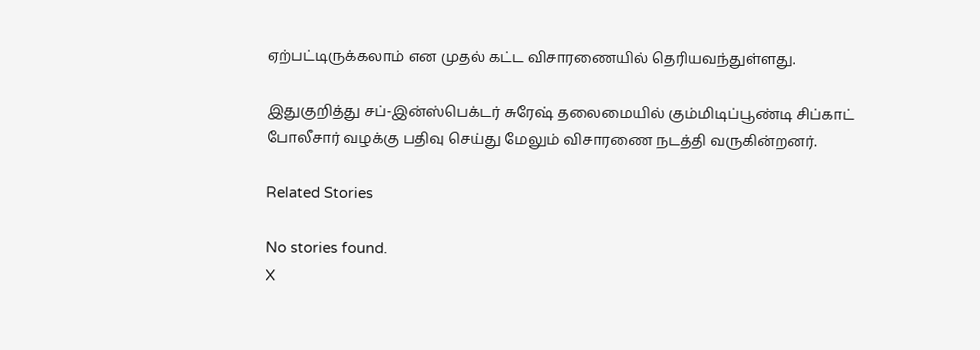ஏற்பட்டிருக்கலாம் என முதல் கட்ட விசாரணையில் தெரியவந்துள்ளது.

இதுகுறித்து சப்-இன்ஸ்பெக்டர் சுரேஷ் தலைமையில் கும்மிடிப்பூண்டி சிப்காட் போலீசார் வழக்கு பதிவு செய்து மேலும் விசாரணை நடத்தி வருகின்றனர்.

Related Stories

No stories found.
X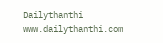Dailythanthi
www.dailythanthi.com